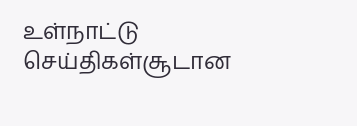உள்நாட்டு செய்திகள்சூடான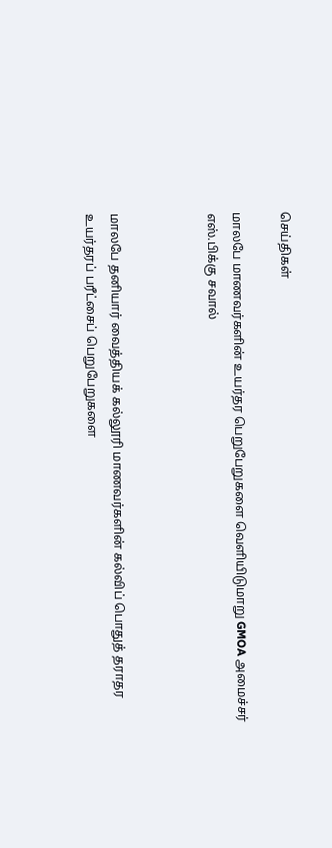செய்திகள்

மாலபே மாணவர்களின் உயர்தர பெறுபேறுகளை வெளியிடுமாறு GMOA அமைச்சர் எஸ்.பிக்கு சவால்



மாலபே தனியார் வைத்தியக் கல்லூரி மாணவர்களின் கல்விப் பொதுத் தராதர உயர்தரப் பரீட்சைப் பெறுபேறுகளை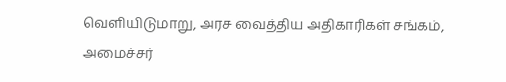வௌியிடுமாறு, அரச வைத்திய அதிகாரிகள் சங்கம், அமைச்சர்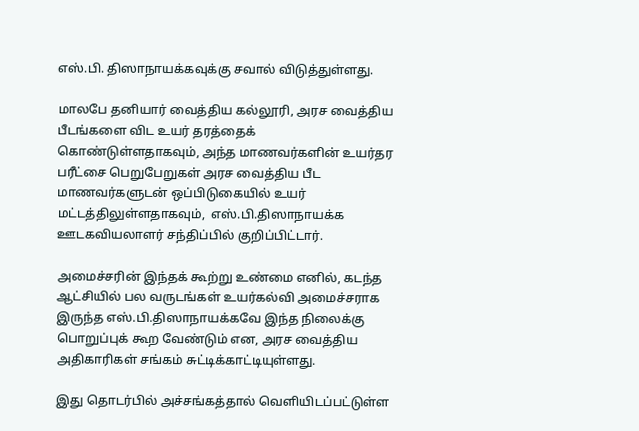எஸ்.பி. திஸாநாயக்கவுக்கு சவால் விடுத்துள்ளது.

மாலபே தனியார் வைத்திய கல்லூரி, அரச வைத்திய பீடங்களை விட உயர் தரத்தைக் கொண்டுள்ளதாகவும், அந்த மாணவர்களின் உயர்தர பரீட்சை பெறுபேறுகள் அரச வைத்திய பீட மாணவர்களுடன் ஒப்பிடுகையில் உயர் மட்டத்திலுள்ளதாகவும்,  எஸ்.பி.திஸாநாயக்க ஊடகவியலாளர் சந்திப்பில் குறிப்பிட்டார்.

அமைச்சரின் இந்தக் கூற்று உண்மை எனில், கடந்த ஆட்சியில் பல வருடங்கள் உயர்கல்வி அமைச்சராக இருந்த எஸ்.பி.திஸாநாயக்கவே இந்த நிலைக்கு பொறுப்புக் கூற வேண்டும் என, அரச வைத்திய அதிகாரிகள் சங்கம் சுட்டிக்காட்டியுள்ளது.

இது தொடர்பில் அச்சங்கத்தால் வௌியிடப்பட்டுள்ள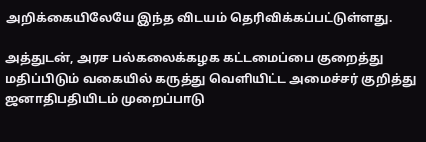அறிக்கையிலேயே இந்த விடயம் தெரிவிக்கப்பட்டுள்ளது.

அத்துடன், அரச பல்கலைக்கழக கட்டமைப்பை குறைத்து மதிப்பிடும் வகையில் கருத்து வௌியிட்ட அமைச்சர் குறித்து ஜனாதிபதியிடம் முறைப்பாடு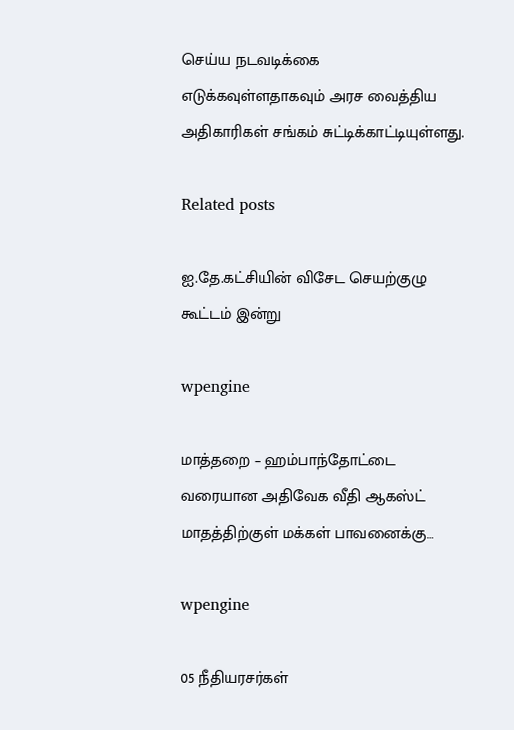செய்ய நடவடிக்கை எடுக்கவுள்ளதாகவும் அரச வைத்திய அதிகாரிகள் சங்கம் சுட்டிக்காட்டியுள்ளது.

Related posts

ஐ.தே.கட்சியின் விசேட செயற்குழு கூட்டம் இன்று

wpengine

மாத்தறை – ஹம்பாந்தோட்டை வரையான அதிவேக வீதி ஆகஸ்ட் மாதத்திற்குள் மக்கள் பாவனைக்கு…

wpengine

05 நீதியரசர்கள்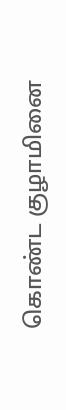கொண்ட குழாமினை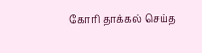கோரி தாக்கல் செய்த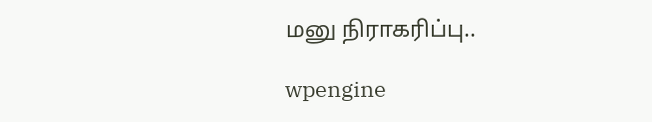மனு நிராகரிப்பு..

wpengine